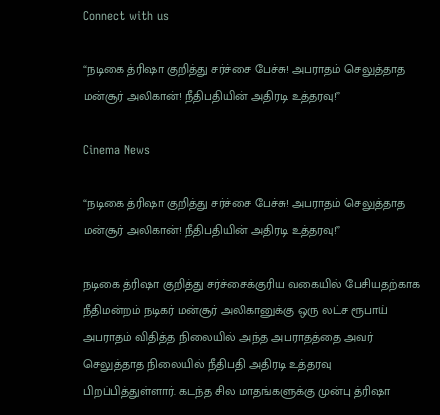Connect with us

“நடிகை த்ரிஷா குறித்து சர்ச்சை பேச்சு! அபராதம் செலுத்தாத மன்சூர் அலிகான்! நீதிபதியின் அதிரடி உத்தரவு!”

Cinema News

“நடிகை த்ரிஷா குறித்து சர்ச்சை பேச்சு! அபராதம் செலுத்தாத மன்சூர் அலிகான்! நீதிபதியின் அதிரடி உத்தரவு!”

நடிகை த்ரிஷா குறித்து சர்ச்சைக்குரிய வகையில் பேசியதற்காக நீதிமன்றம் நடிகர் மன்சூர் அலிகானுக்கு ஒரு லட்ச ரூபாய் அபராதம் விதித்த நிலையில் அந்த அபராதத்தை அவர் செலுத்தாத நிலையில் நீதிபதி அதிரடி உத்தரவு பிறப்பித்துள்ளார். கடந்த சில மாதங்களுக்கு முன்பு த்ரிஷா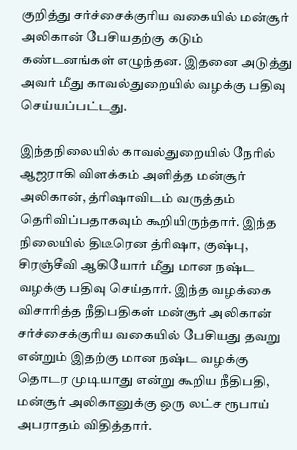குறித்து சர்ச்சைக்குரிய வகையில் மன்சூர் அலிகான் பேசியதற்கு கடும் கண்டனங்கள் எழுந்தன. இதனை அடுத்து அவர் மீது காவல்துறையில் வழக்கு பதிவு செய்யப்பட்டது.

இந்தநிலையில் காவல்துறையில் நேரில் ஆஜராகி விளக்கம் அளித்த மன்சூர் அலிகான், த்ரிஷாவிடம் வருத்தம் தெரிவிப்பதாகவும் கூறியிருந்தார். இந்த நிலையில் திடீரென த்ரிஷா, குஷ்பு, சிரஞ்சீவி ஆகியோர் மீது மான நஷ்ட வழக்கு பதிவு செய்தார். இந்த வழக்கை விசாரித்த நீதிபதிகள் மன்சூர் அலிகான் சர்ச்சைக்குரிய வகையில் பேசியது தவறு என்றும் இதற்கு மான நஷ்ட வழக்கு தொடர முடியாது என்று கூறிய நீதிபதி, மன்சூர் அலிகானுக்கு ஒரு லட்ச ரூபாய் அபராதம் விதித்தார்.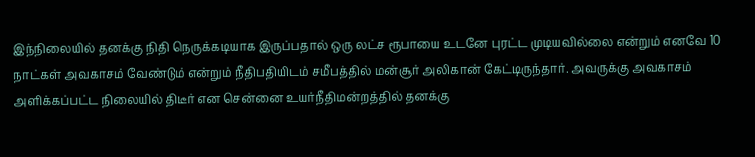இந்நிலையில் தனக்கு நிதி நெருக்கடியாக இருப்பதால் ஒரு லட்ச ரூபாயை உடனே புரட்ட முடியவில்லை என்றும் எனவே 10 நாட்கள் அவகாசம் வேண்டும் என்றும் நீதிபதியிடம் சமீபத்தில் மன்சூர் அலிகான் கேட்டிருந்தார். அவருக்கு அவகாசம் அளிக்கப்பட்ட நிலையில் திடீர் என சென்னை உயர்நீதிமன்றத்தில் தனக்கு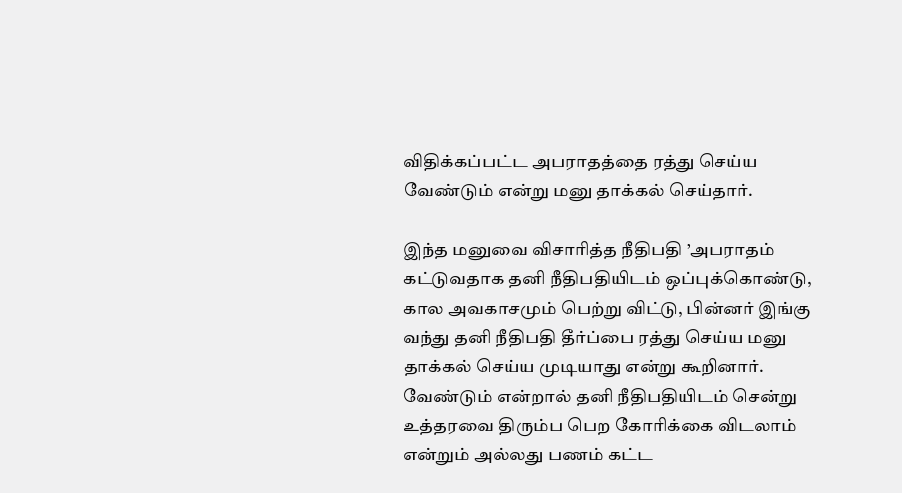விதிக்கப்பட்ட அபராதத்தை ரத்து செய்ய வேண்டும் என்று மனு தாக்கல் செய்தார்.

இந்த மனுவை விசாரித்த நீதிபதி ’அபராதம் கட்டுவதாக தனி நீதிபதியிடம் ஒப்புக்கொண்டு, கால அவகாசமும் பெற்று விட்டு, பின்னர் இங்கு வந்து தனி நீதிபதி தீர்ப்பை ரத்து செய்ய மனு தாக்கல் செய்ய முடியாது என்று கூறினார். வேண்டும் என்றால் தனி நீதிபதியிடம் சென்று உத்தரவை திரும்ப பெற கோரிக்கை விடலாம் என்றும் அல்லது பணம் கட்ட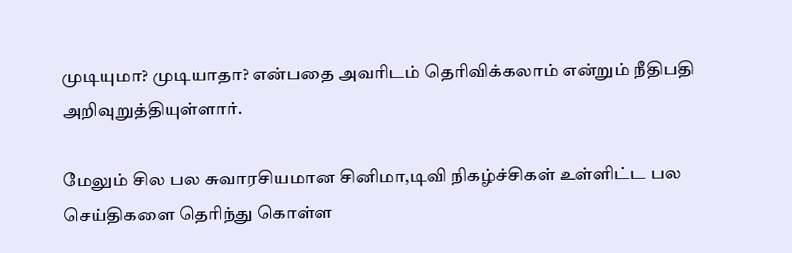முடியுமா? முடியாதா? என்பதை அவரிடம் தெரிவிக்கலாம் என்றும் நீதிபதி அறிவுறுத்தியுள்ளார்.

மேலும் சில பல சுவாரசியமான சினிமா,டிவி நிகழ்ச்சிகள் உள்ளிட்ட பல செய்திகளை தெரிந்து கொள்ள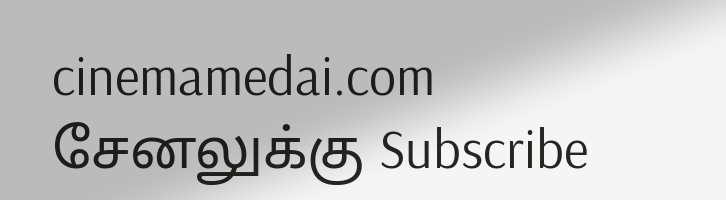cinemamedai.com சேனலுக்கு Subscribe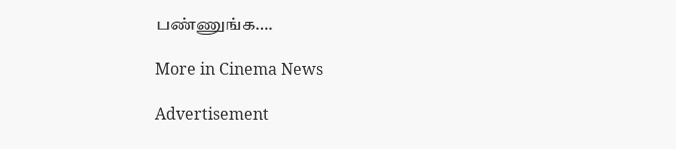பண்ணுங்க….

More in Cinema News

Advertisement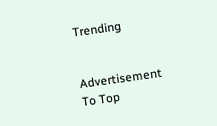Trending


Advertisement
To Top